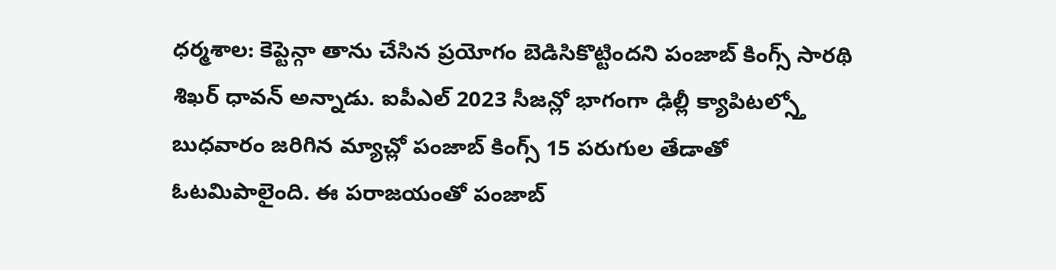ధర్మశాల: కెప్టెన్గా తాను చేసిన ప్రయోగం బెడిసికొట్టిందని పంజాబ్ కింగ్స్ సారథి శిఖర్ ధావన్ అన్నాడు. ఐపీఎల్ 2023 సీజన్లో భాగంగా ఢిల్లీ క్యాపిటల్స్తో బుధవారం జరిగిన మ్యాచ్లో పంజాబ్ కింగ్స్ 15 పరుగుల తేడాతో ఓటమిపాలైంది. ఈ పరాజయంతో పంజాబ్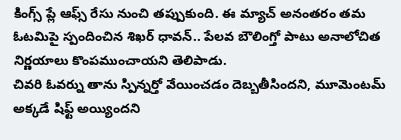కింగ్స్ ప్లే ఆఫ్స్ రేసు నుంచి తప్పుకుంది. ఈ మ్యాచ్ అనంతరం తమ ఓటమిపై స్పందించిన శిఖర్ ధావన్.. పేలవ బౌలింగ్తో పాటు అనాలోచిత నిర్ణయాలు కొంపముంచాయని తెలిపాడు.
చివరి ఓవర్ను తాను స్పిన్నర్తో వేయించడం దెబ్బతీసిందని, మూమెంటమ్ అక్కడే షిఫ్ట్ అయ్యిందని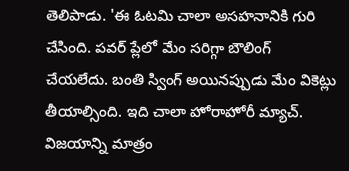తెలిపాడు. 'ఈ ఓటమి చాలా అసహనానికి గురి చేసింది. పవర్ ప్లేలో మేం సరిగ్గా బౌలింగ్ చేయలేదు. బంతి స్వింగ్ అయినప్పుడు మేం వికెట్లు తీయాల్సింది. ఇది చాలా హోరాహోరీ మ్యాచ్. విజయాన్ని మాత్రం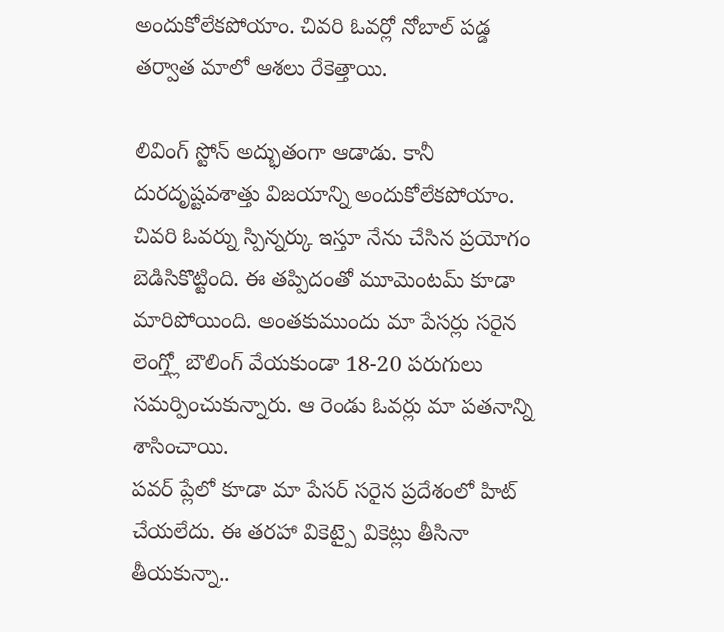అందుకోలేకపోయాం. చివరి ఓవర్లో నోబాల్ పడ్డ తర్వాత మాలో ఆశలు రేకెత్తాయి.

లివింగ్ స్టోన్ అద్భుతంగా ఆడాడు. కానీ దురదృష్టవశాత్తు విజయాన్ని అందుకోలేకపోయాం. చివరి ఓవర్ను స్పిన్నర్కు ఇస్తూ నేను చేసిన ప్రయోగం బెడిసికొట్టింది. ఈ తప్పిదంతో మూమెంటమ్ కూడా మారిపోయింది. అంతకుముందు మా పేసర్లు సరైన లెంగ్త్లో బౌలింగ్ వేయకుండా 18-20 పరుగులు సమర్పించుకున్నారు. ఆ రెండు ఓవర్లు మా పతనాన్ని శాసించాయి.
పవర్ ప్లేలో కూడా మా పేసర్ సరైన ప్రదేశంలో హిట్ చేయలేదు. ఈ తరహా వికెట్పై వికెట్లు తీసినా తీయకున్నా..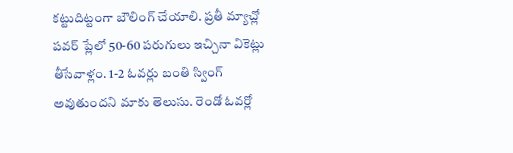కట్టుదిట్టంగా బౌలింగ్ చేయాలి. ప్రతీ మ్యాచ్లో పవర్ ప్లేలో 50-60 పరుగులు ఇచ్చినా వికెట్లు తీసేవాళ్లం. 1-2 ఓవర్లు బంతి స్వింగ్ అవుతుందని మాకు తెలుసు. రెండో ఓవర్లో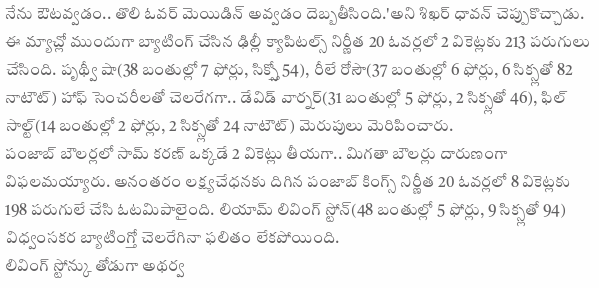నేను ఔటవ్వడం.. తొలి ఓవర్ మెయిడిన్ అవ్వడం దెబ్బతీసింది.'అని శిఖర్ ధావన్ చెప్పుకొచ్చాడు.
ఈ మ్యాచ్లో ముందుగా బ్యాటింగ్ చేసిన ఢిల్లీ క్యాపిటల్స్ నిర్ణీత 20 ఓవర్లలో 2 వికెట్లకు 213 పరుగులు చేసింది. పృథ్వీ షా(38 బంతుల్లో 7 ఫోర్లు, సిక్స్తో 54), రీలే రోసౌ(37 బంతుల్లో 6 ఫోర్లు, 6 సిక్స్లతో 82 నాటౌట్) హాఫ్ సెంచరీలతో చెలరేగగా.. డేవిడ్ వార్నర్(31 బంతుల్లో 5 ఫోర్లు, 2 సిక్స్లతో 46), ఫిల్ సాల్ట్(14 బంతుల్లో 2 ఫోర్లు, 2 సిక్స్లతో 24 నాటౌట్) మెరుపులు మెరిపించారు.
పంజాబ్ బౌలర్లలో సామ్ కరణ్ ఒక్కడే 2 వికెట్లు తీయగా.. మిగతా బౌలర్లు దారుణంగా విఫలమయ్యారు. అనంతరం లక్ష్యచేధనకు దిగిన పంజాబ్ కింగ్స్ నిర్ణీత 20 ఓవర్లలో 8 వికెట్లకు 198 పరుగులే చేసి ఓటమిపాలైంది. లియామ్ లివింగ్ స్టోన్(48 బంతుల్లో 5 ఫోర్లు, 9 సిక్స్లతో 94) విధ్వంసకర బ్యాటింగ్తో చెలరేగినా ఫలితం లేకపోయింది.
లివింగ్ స్టోన్కు తోడుగా అథర్వ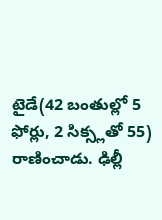టైడే(42 బంతుల్లో 5 ఫోర్లు, 2 సిక్స్లతో 55) రాణించాడు. ఢిల్లీ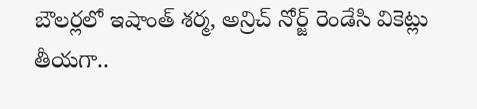బౌలర్లలో ఇషాంత్ శర్మ, అన్రిచ్ నోర్జ్ రెండేసి వికెట్లు తీయగా..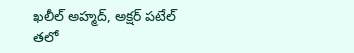ఖలీల్ అహ్మద్, అక్షర్ పటేల్ తలో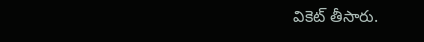వికెట్ తీసారు.